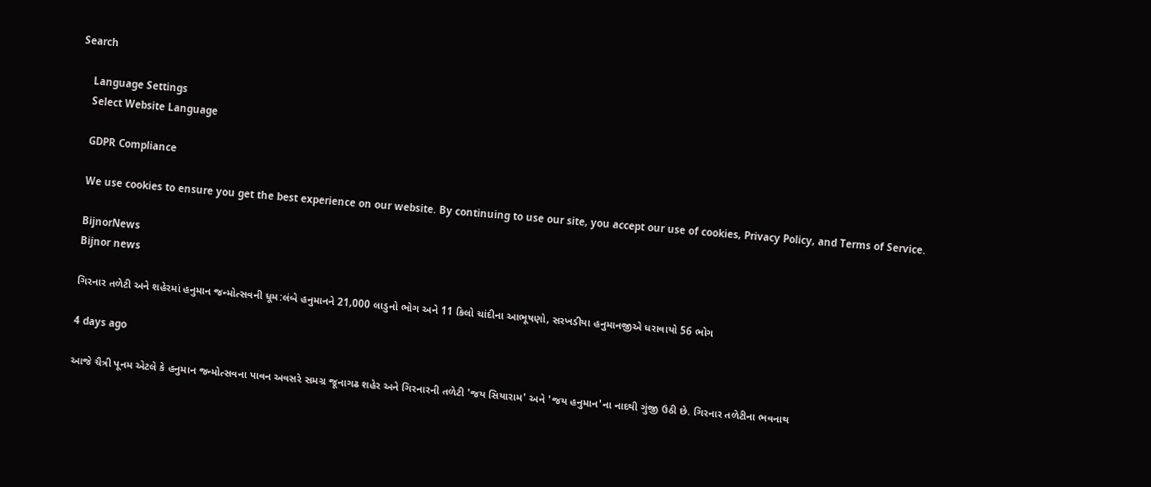Search

    Language Settings
    Select Website Language

    GDPR Compliance

    We use cookies to ensure you get the best experience on our website. By continuing to use our site, you accept our use of cookies, Privacy Policy, and Terms of Service.

    BijnorNews
    Bijnor news

    ગિરનાર તળેટી અને શહેરમાં હનુમાન જન્મોત્સવની ધૂમ:લંબે હનુમાનને 21,000 લાડુનો ભોગ અને 11 કિલો ચાંદીના આભૂષણો, સરખડીયા હનુમાનજીએ ધરાવાયો 56 ભોગ

    4 days ago

    આજે ચૈત્રી પૂનમ એટલે કે હનુમાન જન્મોત્સવના પાવન અવસરે સમગ્ર જૂનાગઢ શહેર અને ગિરનારની તળેટી 'જય સિયારામ' અને 'જય હનુમાન'ના નાદથી ગુંજી ઉઠી છે. ગિરનાર તળેટીના ભવનાથ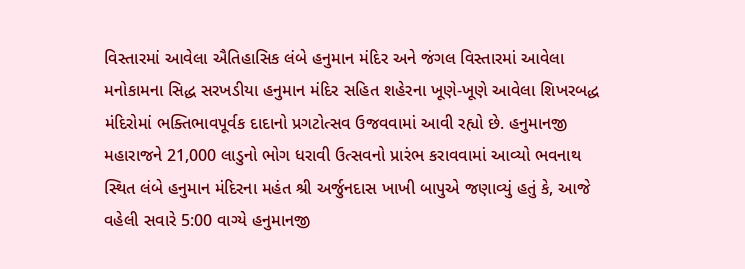વિસ્તારમાં આવેલા ઐતિહાસિક લંબે હનુમાન મંદિર અને જંગલ વિસ્તારમાં આવેલા મનોકામના સિદ્ધ સરખડીયા હનુમાન મંદિર સહિત શહેરના ખૂણે-ખૂણે આવેલા શિખરબદ્ધ મંદિરોમાં ભક્તિભાવપૂર્વક દાદાનો પ્રગટોત્સવ ઉજવવામાં આવી રહ્યો છે. હનુમાનજી મહારાજને 21,000 લાડુનો ભોગ ધરાવી ઉત્સવનો પ્રારંભ કરાવવામાં આવ્યો ભવનાથ સ્થિત લંબે હનુમાન મંદિરના મહંત શ્રી અર્જુનદાસ ખાખી બાપુએ જણાવ્યું હતું કે, આજે વહેલી સવારે 5:00 વાગ્યે હનુમાનજી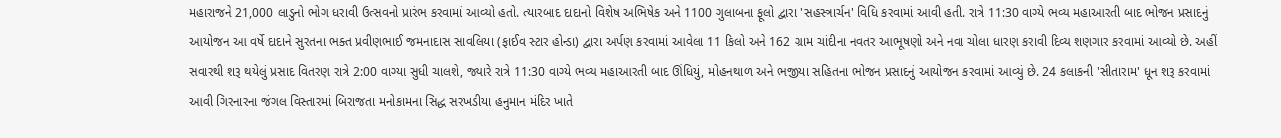મહારાજને 21,000 લાડુનો ભોગ ધરાવી ઉત્સવનો પ્રારંભ કરવામાં આવ્યો હતો. ત્યારબાદ દાદાનો વિશેષ અભિષેક અને 1100 ગુલાબના ફૂલો દ્વારા 'સહસ્ત્રાર્ચન' વિધિ કરવામાં આવી હતી. રાત્રે 11:30 વાગ્યે ભવ્ય મહાઆરતી બાદ ભોજન પ્રસાદનું આયોજન આ વર્ષે દાદાને સુરતના ભક્ત પ્રવીણભાઈ જમનાદાસ સાવલિયા (ફાઈવ સ્ટાર હોન્ડા) દ્વારા અર્પણ કરવામાં આવેલા 11 કિલો અને 162 ગ્રામ ચાંદીના નવતર આભૂષણો અને નવા ચોલા ધારણ કરાવી દિવ્ય શણગાર કરવામાં આવ્યો છે. અહીં સવારથી શરૂ થયેલું પ્રસાદ વિતરણ રાત્રે 2:00 વાગ્યા સુધી ચાલશે, જ્યારે રાત્રે 11:30 વાગ્યે ભવ્ય મહાઆરતી બાદ ઊંધિયું, મોહનથાળ અને ભજીયા સહિતના ભોજન પ્રસાદનું આયોજન કરવામાં આવ્યું છે. 24 કલાકની 'સીતારામ' ધૂન શરૂ કરવામાં આવી ગિરનારના જંગલ વિસ્તારમાં બિરાજતા મનોકામના સિદ્ધ સરખડીયા હનુમાન મંદિર ખાતે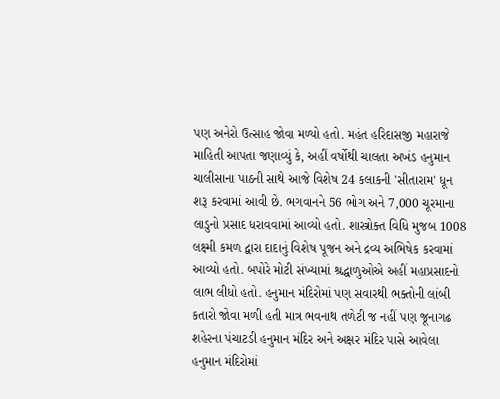પણ અનેરો ઉત્સાહ જોવા મળ્યો હતો. મહંત હરિદાસજી મહારાજે માહિતી આપતા જણાવ્યું કે, અહીં વર્ષોથી ચાલતા અખંડ હનુમાન ચાલીસાના પાઠની સાથે આજે વિશેષ 24 કલાકની 'સીતારામ' ધૂન શરૂ કરવામાં આવી છે. ભગવાનને 56 ભોગ અને 7,000 ચૂરમાના લાડુનો પ્રસાદ ધરાવવામાં આવ્યો હતો. શાસ્ત્રોક્ત વિધિ મુજબ 1008 લક્ષ્મી કમળ દ્વારા દાદાનું વિશેષ પૂજન અને દ્રવ્ય અભિષેક કરવામાં આવ્યો હતો. બપોરે મોટી સંખ્યામાં શ્રદ્ધાળુઓએ અહીં મહાપ્રસાદનો લાભ લીધો હતો. હનુમાન મંદિરોમાં પણ સવારથી ભક્તોની લાંબી કતારો જોવા મળી હતી માત્ર ભવનાથ તળેટી જ નહીં પણ જૂનાગઢ શહેરના પંચાટડી હનુમાન મંદિર અને અક્ષર મંદિર પાસે આવેલા હનુમાન મંદિરોમાં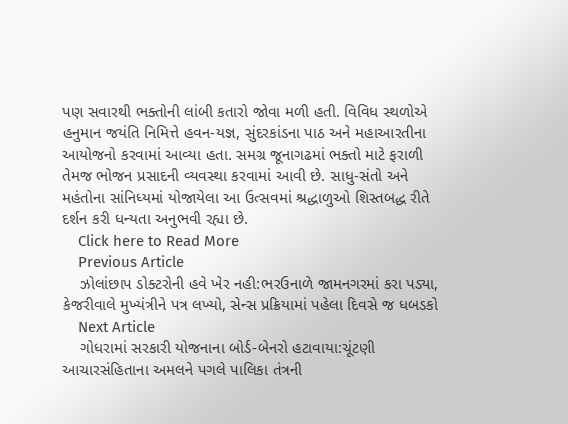પણ સવારથી ભક્તોની લાંબી કતારો જોવા મળી હતી. વિવિધ સ્થળોએ હનુમાન જયંતિ નિમિત્તે હવન-યજ્ઞ, સુંદરકાંડના પાઠ અને મહાઆરતીના આયોજનો કરવામાં આવ્યા હતા. સમગ્ર જૂનાગઢમાં ભક્તો માટે ફરાળી તેમજ ભોજન પ્રસાદની વ્યવસ્થા કરવામાં આવી છે. સાધુ-સંતો અને મહંતોના સાંનિધ્યમાં યોજાયેલા આ ઉત્સવમાં શ્રદ્ધાળુઓ શિસ્તબદ્ધ રીતે દર્શન કરી ધન્યતા અનુભવી રહ્યા છે.
    Click here to Read More
    Previous Article
    ઝોલાંછાપ ડોક્ટરોની હવે ખેર નહી:ભરઉનાળે જામનગરમાં કરા પડ્યા, કેજરીવાલે મુખ્યંત્રીને પત્ર લખ્યો, સેન્સ પ્રક્રિયામાં પહેલા દિવસે જ ધબડકો
    Next Article
    ગોધરામાં સરકારી યોજનાના બોર્ડ-બેનરો હટાવાયા:ચૂંટણી આચારસંહિતાના અમલને પગલે પાલિકા તંત્રની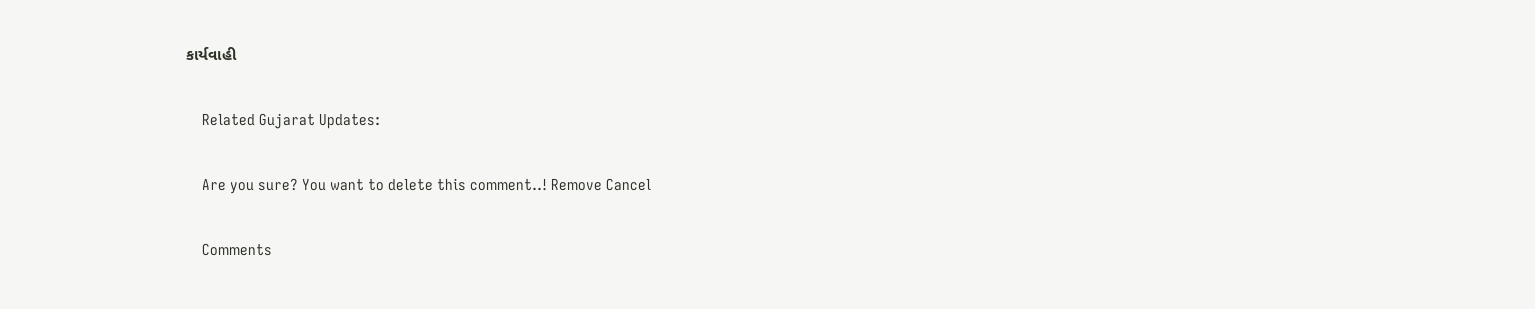કાર્યવાહી

    Related Gujarat Updates:

    Are you sure? You want to delete this comment..! Remove Cancel

    Comments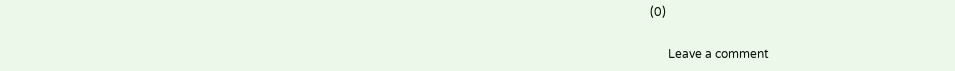(0)

      Leave a comment